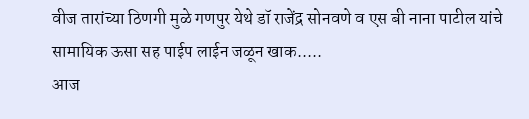वीज तारांच्या ठिणगी मुळे गणपुर येथे डॉ राजेंद्र सोनवणे व एस बी नाना पाटील यांचे सामायिक ऊसा सह पाईप लाईन जळून खाक.....
आज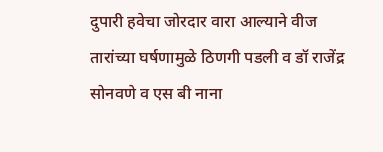दुपारी हवेचा जोरदार वारा आल्याने वीज तारांच्या घर्षणामुळे ठिणगी पडली व डॉ राजेंद्र सोनवणे व एस बी नाना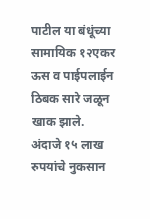पाटील या बंधूंच्या सामायिक १२एकर ऊस व पाईपलाईन ठिबक सारे जळून खाक झाले. अंदाजे १५ लाख रुपयांचे नुकसान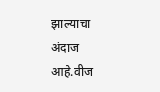झाल्याचा अंदाज आहे.वीज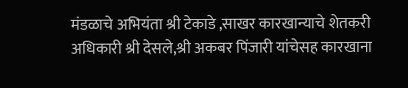मंडळाचे अभियंता श्री टेकाडे ,साखर कारखान्याचे शेतकरी अधिकारी श्री देसले,श्री अकबर पिंजारी यांचेसह कारखाना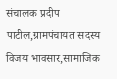संचालक प्रदीप पाटील,ग्रामपंचायत सदस्य विजय भावसार,सामाजिक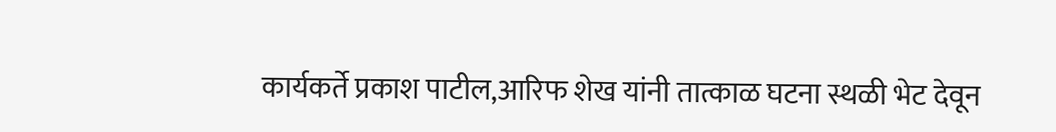कार्यकर्ते प्रकाश पाटील,आरिफ शेख यांनी तात्काळ घटना स्थळी भेट देवून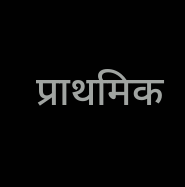प्राथमिक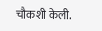चौकशी केली.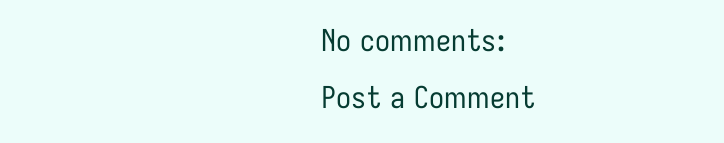No comments:
Post a Comment